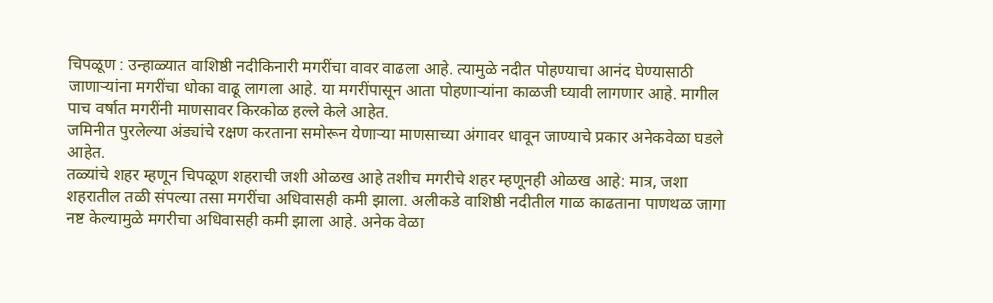चिपळूण : उन्हाळ्यात वाशिष्ठी नदीकिनारी मगरींचा वावर वाढला आहे. त्यामुळे नदीत पोहण्याचा आनंद घेण्यासाठी जाणाऱ्यांना मगरींचा धोका वाढू लागला आहे. या मगरींपासून आता पोहणाऱ्यांना काळजी घ्यावी लागणार आहे. मागील पाच वर्षात मगरींनी माणसावर किरकोळ हल्ले केले आहेत.
जमिनीत पुरलेल्या अंड्यांचे रक्षण करताना समोरून येणाऱ्या माणसाच्या अंगावर धावून जाण्याचे प्रकार अनेकवेळा घडले आहेत.
तळ्यांचे शहर म्हणून चिपळूण शहराची जशी ओळख आहे तशीच मगरीचे शहर म्हणूनही ओळख आहे: मात्र, जशा शहरातील तळी संपल्या तसा मगरींचा अधिवासही कमी झाला. अलीकडे वाशिष्ठी नदीतील गाळ काढताना पाणथळ जागा नष्ट केल्यामुळे मगरीचा अधिवासही कमी झाला आहे. अनेक वेळा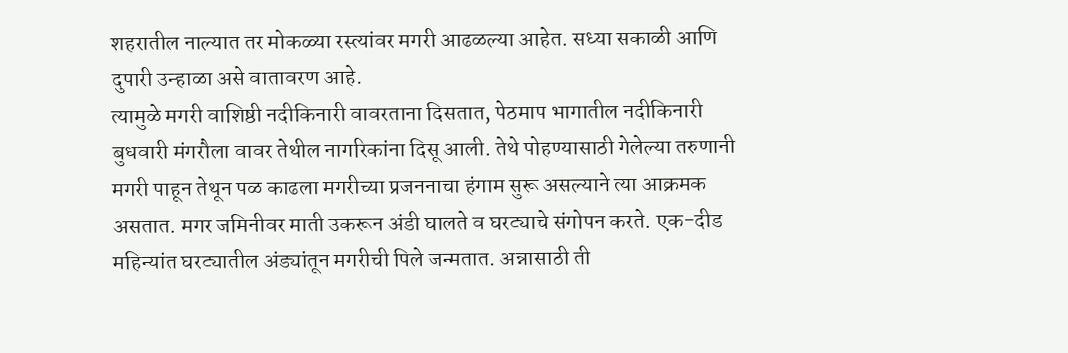शहरातील नाल्यात तर मोकळ्या रस्त्यांवर मगरी आढळल्या आहेत. सध्या सकाळी आणि दुपारी उन्हाळा असे वातावरण आहे.
त्यामुळे मगरी वाशिष्ठी नदीकिनारी वावरताना दिसतात, पेठमाप भागातील नदीकिनारी बुधवारी मंगरौला वावर तेथील नागरिकांना दिसू आली. तेथे पोहण्यासाठी गेलेल्या तरुणानी मगरी पाहून तेथून पळ काढला मगरीच्या प्रजननाचा हंगाम सुरू असल्याने त्या आक्रमक असतात. मगर जमिनीवर माती उकरून अंडी घालते व घरट्याचे संगोपन करते. एक-दीड महिन्यांत घरट्यातील अंड्यांतून मगरीची पिले जन्मतात. अन्नासाठी ती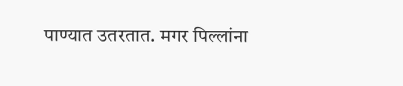पाण्यात उतरतात. मगर पिल्लांना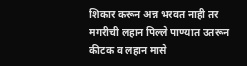शिकार करून अन्न भरवत नाही तर मगरीची लहान पिल्ले पाण्यात उतरून कीटक व लहान मासे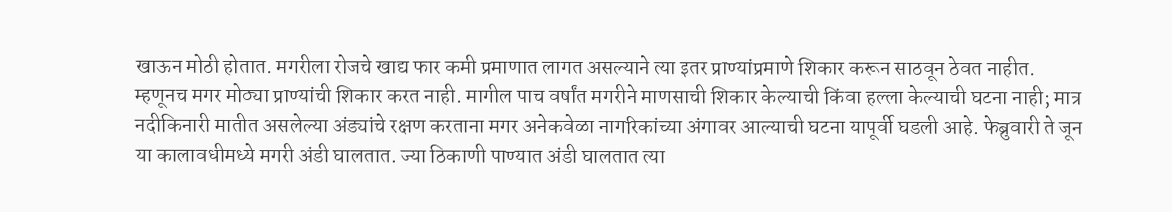खाऊन मोठी होतात. मगरीला रोजचे खाद्य फार कमी प्रमाणात लागत असल्याने त्या इतर प्राण्यांप्रमाणे शिकार करून साठवून ठेवत नाहीत.
म्हणूनच मगर मोठ्या प्राण्यांची शिकार करत नाही. मागील पाच वर्षांत मगरीने माणसाची शिकार केल्याची किंवा हल्ला केल्याची घटना नाही; मात्र नदीकिनारी मातीत असलेल्या अंड्यांचे रक्षण करताना मगर अनेकवेळा नागरिकांच्या अंगावर आल्याची घटना यापूर्वी घडली आहे. फेब्रुवारी ते जून या कालावधीमध्ये मगरी अंडी घालतात. ज्या ठिकाणी पाण्यात अंडी घालतात त्या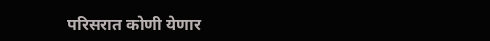परिसरात कोणी येणार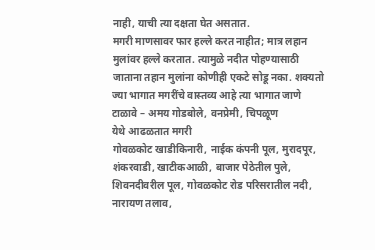नाही, याची त्या दक्षता घेत असतात.
मगरी माणसावर फार हल्ले करत नाहीत; मात्र लहान मुलांवर हल्ले करतात. त्यामुळे नदीत पोहण्यासाठी जाताना तहान मुलांना कोणीही एकटे सोडू नका. शक्यतो ज्या भागात मगरींचे वास्तव्य आहे त्या भागात जाणे टाळावे – अमय गोडबोले, वनप्रेमी, चिपळूण
येथे आढळतात मगरी
गोवळकोट खाडीकिनारी, नाईक कंपनी पूल, मुरादपूर, शंकरवाडी, खाटीकआळी, बाजार पेठेतील पुले, शिवनदीवरील पूल, गोवळकोट रोड परिसरातील नदी, नारायण तलाव,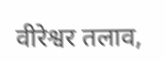वीरेश्वर तलाव,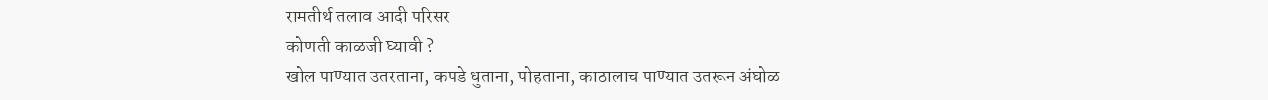रामतीर्थ तलाव आदी परिसर
कोणती काळजी घ्यावी ?
खोल पाण्यात उतरताना, कपडे धुताना, पोहताना, काठालाच पाण्यात उतरून अंघोळ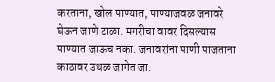करताना, खोल पाण्यात, पाण्याजवळ जनावरे घेऊन जाणे टाळा. मगरीचा वावर दिसल्यास पाण्यात जाऊच नका. जनावरांना पाणी पाजताना काठावर उथळ जागेत जा.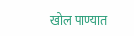खोल पाण्यात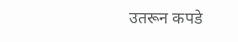उतरून कपडे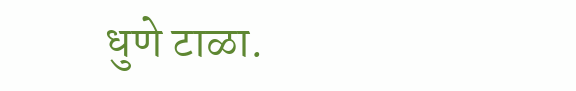धुणे टाळा.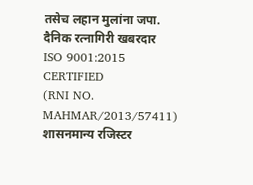तसेच लहान मुलांना जपा.
दैनिक रत्नागिरी खबरदार
ISO 9001:2015 CERTIFIED
(RNI NO. MAHMAR/2013/57411)
शासनमान्य रजिस्टर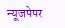न्यूजपेपर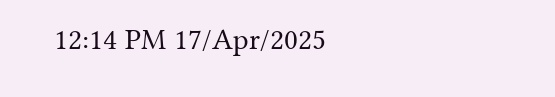12:14 PM 17/Apr/2025